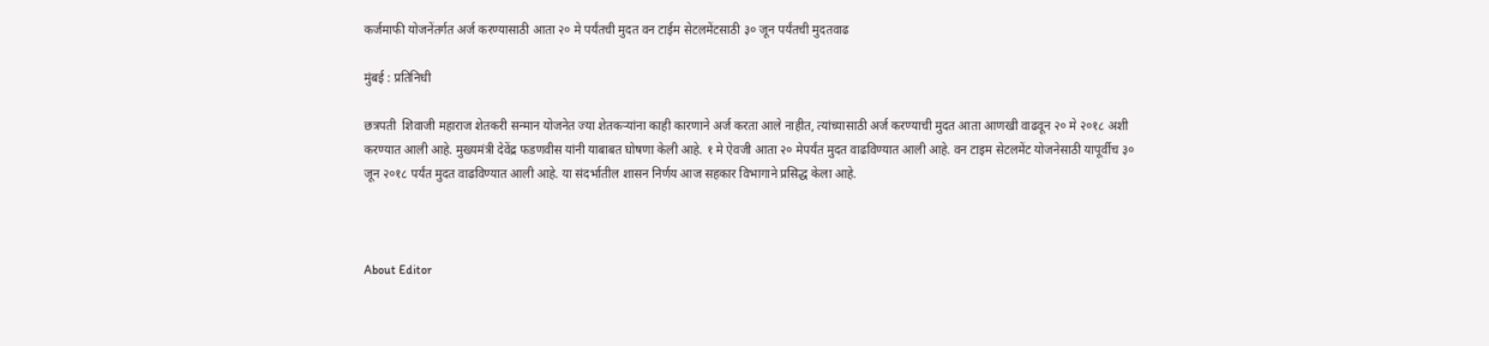कर्जमाफी योजनेंतर्गत अर्ज करण्यासाठी आता २० मे पर्यंतची मुदत वन टाईम सेटलमेंटसाठी ३० जून पर्यंतची मुदतवाढ

मुंबई : प्रतिनिधी

छत्रपती  शिवाजी महाराज शेतकरी सन्मान योजनेत ज्या शेतकऱ्यांना काही कारणाने अर्ज करता आले नाहीत, त्यांच्यासाठी अर्ज करण्याची मुदत आता आणखी वाढवून २० मे २०१८ अशी करण्यात आली आहे. मुख्यमंत्री देवेंद्र फडणवीस यांनी याबाबत घोषणा केली आहे. १ मे ऐवजी आता २० मेपर्यंत मुदत वाढविण्यात आली आहे. वन टाइम सेटलमेंट योजनेसाठी यापूर्वीच ३० जून २०१८ पर्यंत मुदत वाढविण्यात आली आहे. या संदर्भातील शासन निर्णय आज सहकार विभागाने प्रसिद्ध केला आहे.



About Editor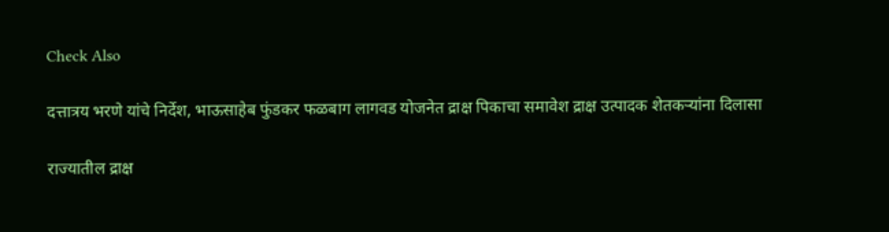Check Also

दत्तात्रय भरणे यांचे निर्देश, भाऊसाहेब फुंडकर फळबाग लागवड योजनेत द्राक्ष पिकाचा समावेश द्राक्ष उत्पादक शेतकऱ्यांना दिलासा

राज्यातील द्राक्ष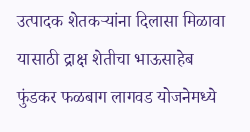उत्पादक शेतकऱ्यांना दिलासा मिळावा यासाठी द्राक्ष शेतीचा भाऊसाहेब फुंडकर फळबाग लागवड योजनेमध्ये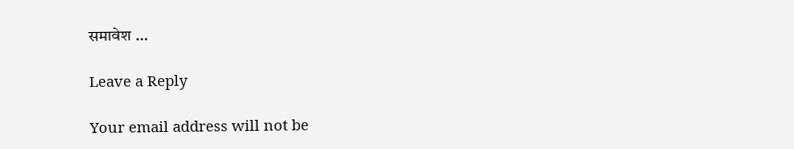समावेश …

Leave a Reply

Your email address will not be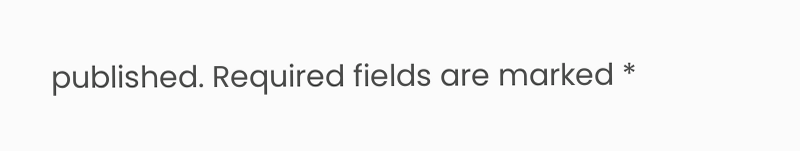published. Required fields are marked *